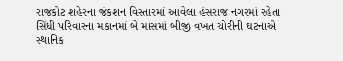રાજકોટ શહેરના જંકશન વિસ્તારમાં આવેલા હંસરાજ નગરમાં રહેતા સિંધી પરિવારના મકાનમાં બે માસમાં બીજી વખત ચોરીની ઘટનાએ સ્થાનિક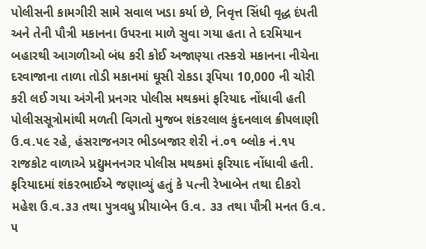પોલીસની કામગીરી સામે સવાલ ખડા કર્યા છે, નિવૃત્ત સિંધી વૃદ્ધ દંપતી અને તેની પૌત્રી મકાનના ઉપરના માળે સુવા ગયા હતા તે દરમિયાન બહારથી આગળીઓ બંધ કરી કોઈ અજાણ્યા તસ્કરો મકાનના નીચેના દરવાજાના તાળા તોડી મકાનમાં ઘૂસી રોકડા રૂપિયા 10,000 ની ચોરી કરી લઈ ગયા અંગેની પ્રનગર પોલીસ મથકમાં ફરિયાદ નોંધાવી હતી
પોલીસસૂત્રોમાંથી મળતી વિગતો મુજબ શંકરલાલ કુંદનલાલ ક્રીપલાણી ઉ.વ.૫૯ રહે, હંસરાજનગર ભીડબજાર શેરી નં.૦૧ બ્લોક નં.૧૫ રાજકોટ વાળાએ પ્રદ્યુમનનગર પોલીસ મથકમાં ફરિયાદ નોંધાવી હતી.
ફરિયાદમાં શંકરભાઈએ જણાવ્યું હતું કે પત્ની રેખાબેન તથા દીકરો મહેશ ઉ.વ.૩૩ તથા પુત્રવધુ પ્રીયાબેન ઉ.વ. ૩૩ તથા પૌત્રી મનત ઉ.વ. ૫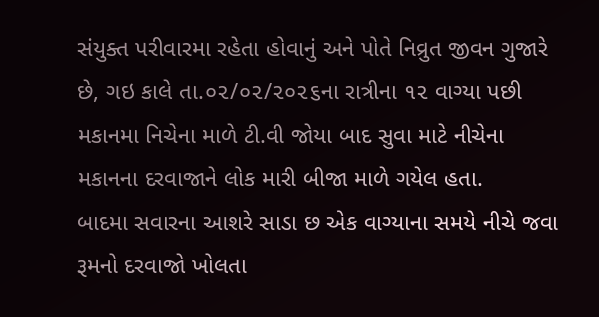સંયુક્ત પરીવારમા રહેતા હોવાનું અને પોતે નિવ્રુત જીવન ગુજારે છે, ગઇ કાલે તા.૦૨/૦૨/૨૦૨૬ના રાત્રીના ૧૨ વાગ્યા પછી મકાનમા નિચેના માળે ટી.વી જોયા બાદ સુવા માટે નીચેના મકાનના દરવાજાને લોક મારી બીજા માળે ગયેલ હતા.
બાદમા સવારના આશરે સાડા છ એક વાગ્યાના સમયે નીચે જવા રૂમનો દરવાજો ખોલતા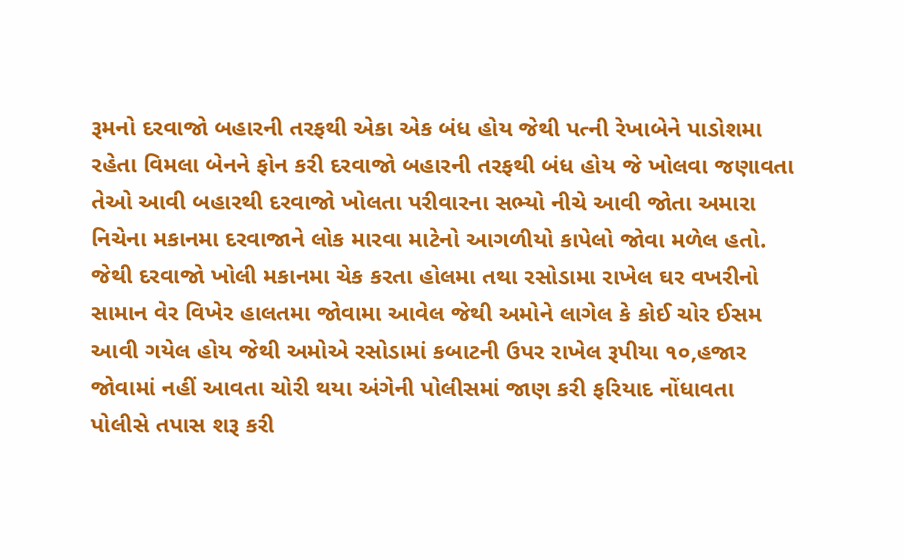રૂમનો દરવાજો બહારની તરફથી એકા એક બંધ હોય જેથી પત્ની રેખાબેને પાડોશમા રહેતા વિમલા બેનને ફોન કરી દરવાજો બહારની તરફથી બંધ હોય જે ખોલવા જણાવતા તેઓ આવી બહારથી દરવાજો ખોલતા પરીવારના સભ્યો નીચે આવી જોતા અમારા નિચેના મકાનમા દરવાજાને લોક મારવા માટેનો આગળીયો કાપેલો જોવા મળેલ હતો.
જેથી દરવાજો ખોલી મકાનમા ચેક કરતા હોલમા તથા રસોડામા રાખેલ ઘર વખરીનો સામાન વેર વિખેર હાલતમા જોવામા આવેલ જેથી અમોને લાગેલ કે કોઈ ચોર ઈસમ આવી ગયેલ હોય જેથી અમોએ રસોડામાં કબાટની ઉપર રાખેલ રૂપીયા ૧૦,હજાર જોવામાં નહીં આવતા ચોરી થયા અંગેની પોલીસમાં જાણ કરી ફરિયાદ નોંધાવતા પોલીસે તપાસ શરૂ કરી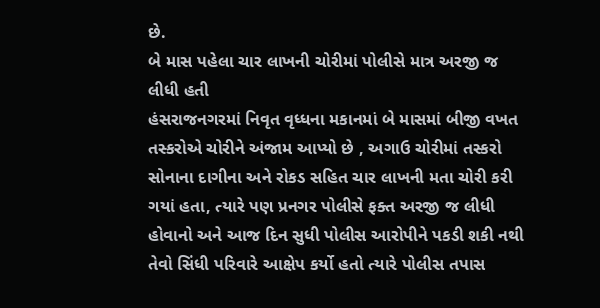છે.
બે માસ પહેલા ચાર લાખની ચોરીમાં પોલીસે માત્ર અરજી જ લીધી હતી
હંસરાજનગરમાં નિવૃત વૃધ્ધના મકાનમાં બે માસમાં બીજી વખત તસ્કરોએ ચોરીને અંજામ આપ્યો છે , અગાઉ ચોરીમાં તસ્કરો સોનાના દાગીના અને રોકડ સહિત ચાર લાખની મતા ચોરી કરી ગયાં હતા, ત્યારે પણ પ્રનગર પોલીસે ફક્ત અરજી જ લીધી હોવાનો અને આજ દિન સુધી પોલીસ આરોપીને પકડી શકી નથી તેવો સિંધી પરિવારે આક્ષેપ કર્યો હતો ત્યારે પોલીસ તપાસ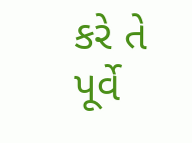કરે તે પૂર્વે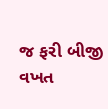જ ફરી બીજી વખત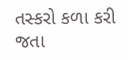તસ્કરો કળા કરી જતા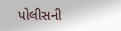પોલીસની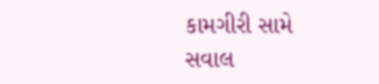કામગીરી સામે સવાલ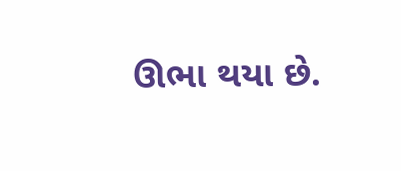ઊભા થયા છે.